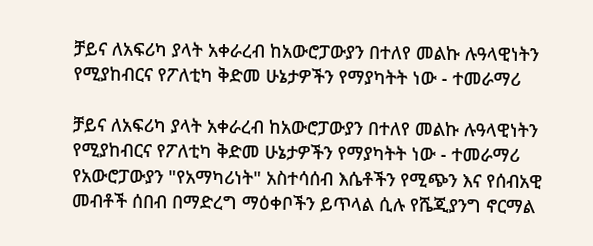ቻይና ለአፍሪካ ያላት አቀራረብ ከአውሮፓውያን በተለየ መልኩ ሉዓላዊነትን የሚያከብርና የፖለቲካ ቅድመ ሁኔታዎችን የማያካትት ነው - ተመራማሪ

ቻይና ለአፍሪካ ያላት አቀራረብ ከአውሮፓውያን በተለየ መልኩ ሉዓላዊነትን የሚያከብርና የፖለቲካ ቅድመ ሁኔታዎችን የማያካትት ነው - ተመራማሪ
የአውሮፓውያን "የአማካሪነት" አስተሳሰብ እሴቶችን የሚጭን እና የሰብአዊ መብቶች ሰበብ በማድረግ ማዕቀቦችን ይጥላል ሲሉ የሼጂያንግ ኖርማል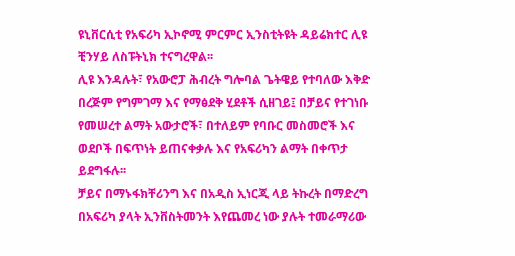ዩኒቨርሲቲ የአፍሪካ ኢኮኖሚ ምርምር ኢንስቲትዩት ዳይሬክተር ሊዩ ቺንሃይ ለስፑትኒክ ተናግረዋል፡፡
ሊዩ እንዳሉት፣ የአውሮፓ ሕብረት ግሎባል ጌትዌይ የተባለው እቅድ በረጅም የግምገማ እና የማፅደቅ ሂደቶች ሲዘገይ፤ በቻይና የተገነቡ የመሠረተ ልማት አውታሮች፣ በተለይም የባቡር መስመሮች እና ወደቦች በፍጥነት ይጠናቀቃሉ እና የአፍሪካን ልማት በቀጥታ ይደግፋሉ፡፡
ቻይና በማኑፋክቸሪንግ እና በአዲስ ኢነርጂ ላይ ትኩረት በማድረግ በአፍሪካ ያላት ኢንቨስትመንት እየጨመረ ነው ያሉት ተመራማሪው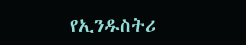የኢንዱስትሪ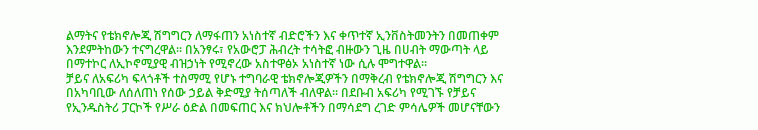ልማትና የቴክኖሎጂ ሽግግርን ለማፋጠን አነስተኛ ብድሮችን እና ቀጥተኛ ኢንቨስትመንትን በመጠቀም እንደምትከውን ተናግረዋል። በአንፃሩ፣ የአውሮፓ ሕብረት ተሳትፎ ብዙውን ጊዜ በሀብት ማውጣት ላይ በማተኮር ለኢኮኖሚያዊ ብዝኃነት የሚኖረው አስተዋፅኦ አነስተኛ ነው ሲሉ ሞግተዋል።
ቻይና ለአፍሪካ ፍላጎቶች ተስማሚ የሆኑ ተግባራዊ ቴክኖሎጂዎችን በማቅረብ የቴክኖሎጂ ሽግግርን እና በአካባቢው ለሰለጠነ የሰው ኃይል ቅድሚያ ትሰጣለች ብለዋል። በደቡብ አፍሪካ የሚገኙ የቻይና የኢንዱስትሪ ፓርኮች የሥራ ዕድል በመፍጠር እና ክህሎቶችን በማሳደግ ረገድ ምሳሌዎች መሆናቸውን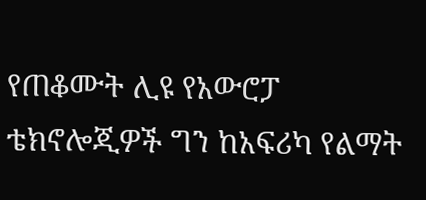የጠቆሙት ሊዩ የአውሮፓ ቴክኖሎጂዎች ግን ከአፍሪካ የልማት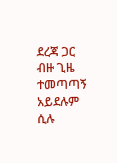ደረጃ ጋር ብዙ ጊዜ ተመጣጣኝ አይደሉም ሲሉ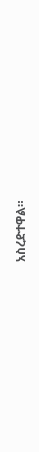አስረድተዋል።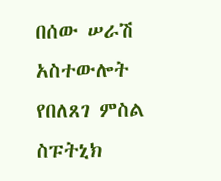በሰው ሠራሽ አስተውሎት የበለጸገ ምስል
ስፑትኒክ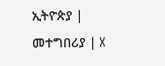ኢትዮጵያ | መተግበሪያ | X